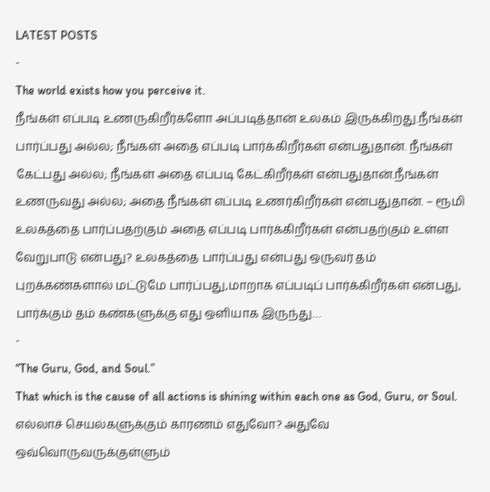LATEST POSTS
-
The world exists how you perceive it.
நீங்கள் எப்படி உணருகிறீர்களோ அப்படித்தான் உலகம் இருக்கிறது.நீங்கள் பார்ப்பது அல்ல; நீங்கள் அதை எப்படி பார்க்கிறீர்கள் என்பதுதான். நீங்கள் கேட்பது அல்ல; நீங்கள் அதை எப்படி கேட்கிறீர்கள் என்பதுதான்.நீங்கள் உணருவது அல்ல; அதை நீங்கள் எப்படி உணர்கிறீர்கள் என்பதுதான். – ரூமி உலகத்தை பார்ப்பதற்கும் அதை எப்படி பார்க்கிறீர்கள் என்பதற்கும் உள்ள வேறுபாடு என்பது? உலகத்தை பார்ப்பது என்பது ஒருவர் தம் புறக்கண்களால் மட்டுமே பார்ப்பது,மாறாக எப்படிப் பார்க்கிறீர்கள் என்பது, பார்க்கும் தம் கண்களுக்கு எது ஒளியாக இருந்து…
-
“The Guru, God, and Soul.”
That which is the cause of all actions is shining within each one as God, Guru, or Soul. எல்லாச் செயல்களுக்கும் காரணம் எதுவோ? அதுவே ஒவ்வொருவருக்குள்ளும்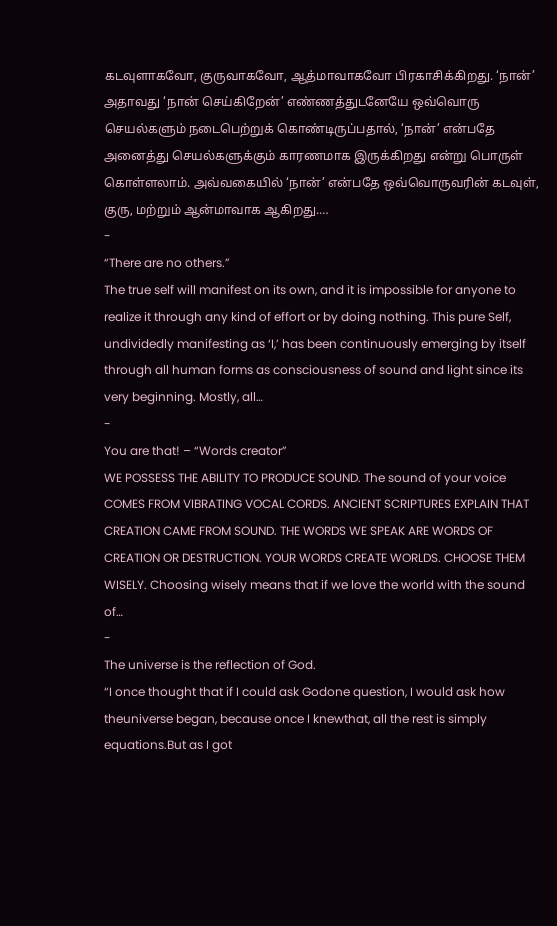கடவுளாகவோ, குருவாகவோ, ஆத்மாவாகவோ பிரகாசிக்கிறது. ‘நான்’ அதாவது ‘நான் செய்கிறேன்’ எண்ணத்துடனேயே ஒவ்வொரு செயல்களும் நடைபெற்றுக் கொண்டிருப்பதால், ‘நான்’ என்பதே அனைத்து செயல்களுக்கும் காரணமாக இருக்கிறது என்று பொருள் கொள்ளலாம். அவ்வகையில் ‘நான்’ என்பதே ஒவ்வொருவரின் கடவுள், குரு, மற்றும் ஆன்மாவாக ஆகிறது.…
-
“There are no others.”
The true self will manifest on its own, and it is impossible for anyone to realize it through any kind of effort or by doing nothing. This pure Self, undividedly manifesting as ‘I,’ has been continuously emerging by itself through all human forms as consciousness of sound and light since its very beginning. Mostly, all…
-
You are that! – “Words creator”
WE POSSESS THE ABILITY TO PRODUCE SOUND. The sound of your voice COMES FROM VIBRATING VOCAL CORDS. ANCIENT SCRIPTURES EXPLAIN THAT CREATION CAME FROM SOUND. THE WORDS WE SPEAK ARE WORDS OF CREATION OR DESTRUCTION. YOUR WORDS CREATE WORLDS. CHOOSE THEM WISELY. Choosing wisely means that if we love the world with the sound of…
-
The universe is the reflection of God.
“I once thought that if I could ask Godone question, I would ask how theuniverse began, because once I knewthat, all the rest is simply equations.But as I got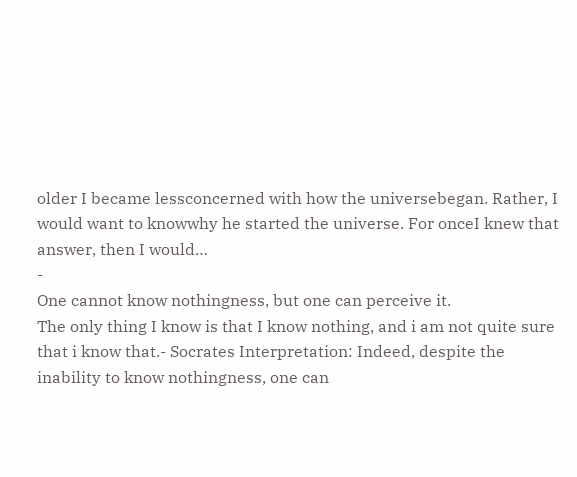older I became lessconcerned with how the universebegan. Rather, I would want to knowwhy he started the universe. For onceI knew that answer, then I would…
-
One cannot know nothingness, but one can perceive it.
The only thing I know is that I know nothing, and i am not quite sure that i know that.- Socrates Interpretation: Indeed, despite the inability to know nothingness, one can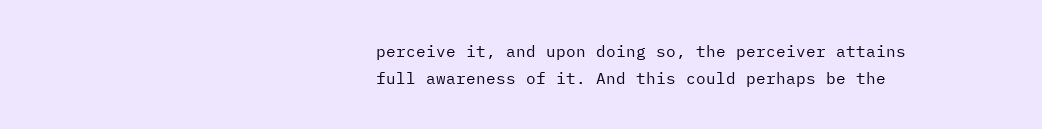perceive it, and upon doing so, the perceiver attains full awareness of it. And this could perhaps be the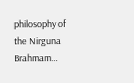philosophy of the Nirguna Brahmam…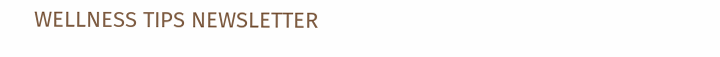WELLNESS TIPS NEWSLETTER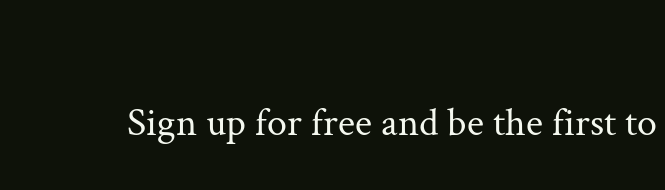Sign up for free and be the first to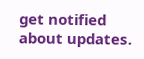get notified about updates.